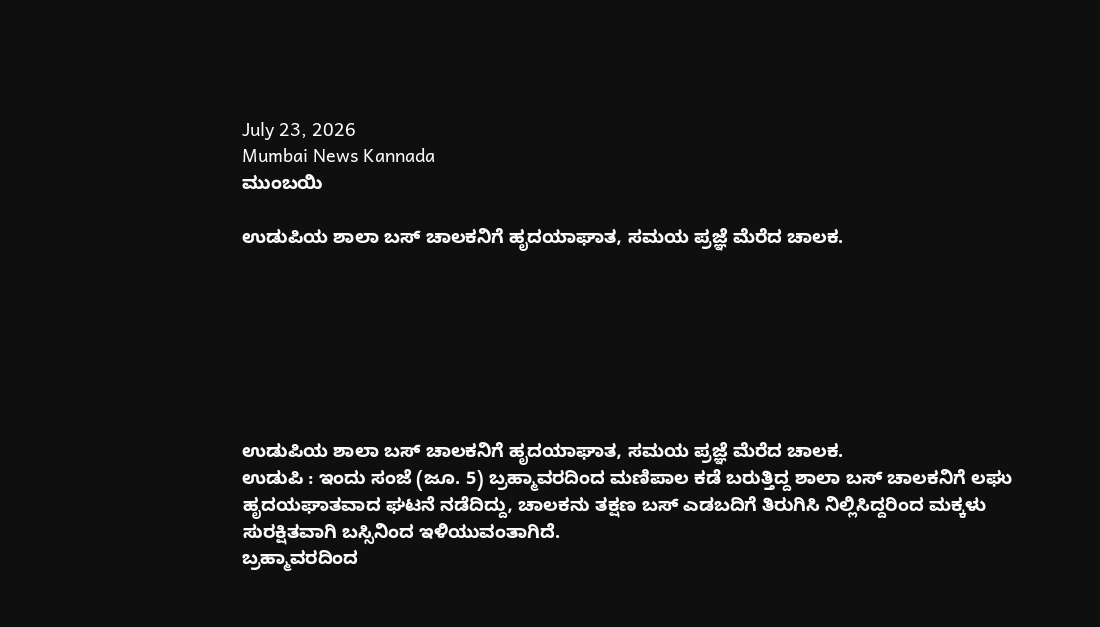July 23, 2026
Mumbai News Kannada
ಮುಂಬಯಿ

ಉಡುಪಿಯ ಶಾಲಾ ಬಸ್ ಚಾಲಕನಿಗೆ ಹೃದಯಾಘಾತ, ಸಮಯ ಪ್ರಜ್ಞೆ ಮೆರೆದ ಚಾಲಕ.







ಉಡುಪಿಯ ಶಾಲಾ ಬಸ್ ಚಾಲಕನಿಗೆ ಹೃದಯಾಘಾತ, ಸಮಯ ಪ್ರಜ್ಞೆ ಮೆರೆದ ಚಾಲಕ.
ಉಡುಪಿ : ಇಂದು ಸಂಜೆ (ಜೂ. 5) ಬ್ರಹ್ಮಾವರದಿಂದ ಮಣಿಪಾಲ ಕಡೆ ಬರುತ್ತಿದ್ದ ಶಾಲಾ ಬಸ್ ಚಾಲಕನಿಗೆ ಲಘು ಹೃದಯಘಾತವಾದ ಘಟನೆ ನಡೆದಿದ್ದು, ಚಾಲಕನು ತಕ್ಷಣ ಬಸ್ ಎಡಬದಿಗೆ ತಿರುಗಿಸಿ ನಿಲ್ಲಿಸಿದ್ದರಿಂದ ಮಕ್ಕಳು ಸುರಕ್ಷಿತವಾಗಿ ಬಸ್ಸಿನಿಂದ ಇಳಿಯುವಂತಾಗಿದೆ.
ಬ್ರಹ್ಮಾವರದಿಂದ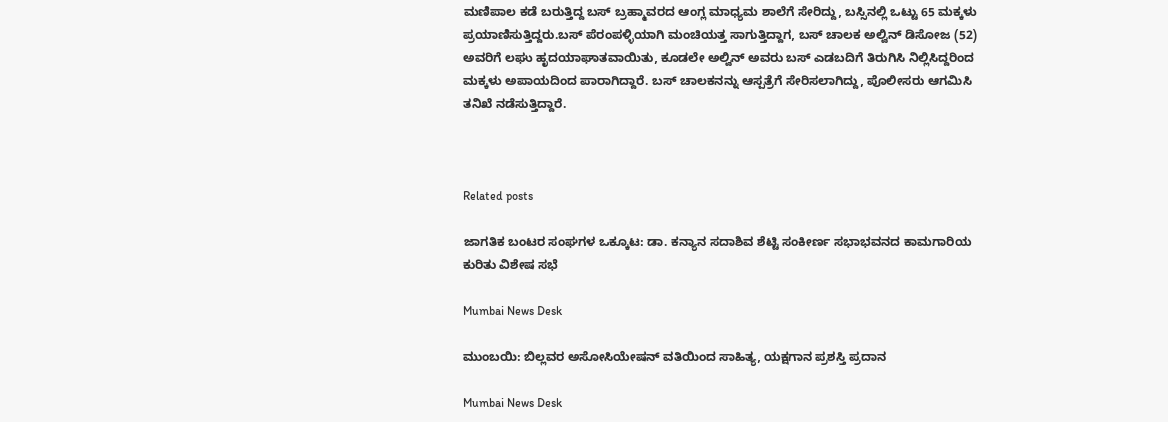ಮಣಿಪಾಲ ಕಡೆ ಬರುತ್ತಿದ್ದ ಬಸ್ ಬ್ರಹ್ಮಾವರದ ಆಂಗ್ಲ ಮಾಧ್ಯಮ ಶಾಲೆಗೆ ಸೇರಿದ್ದು, ಬಸ್ಸಿನಲ್ಲಿ ಒಟ್ಟು 65 ಮಕ್ಕಳು ಪ್ರಯಾಣಿಸುತ್ತಿದ್ದರು.ಬಸ್ ಪೆರಂಪಳ್ಳಿಯಾಗಿ ಮಂಚಿಯತ್ತ ಸಾಗುತ್ತಿದ್ದಾಗ, ಬಸ್ ಚಾಲಕ ಅಲ್ವಿನ್ ಡಿಸೋಜ (52) ಅವರಿಗೆ ಲಘು ಹೃದಯಾಘಾತವಾಯಿತು, ಕೂಡಲೇ ಅಲ್ವಿನ್ ಅವರು ಬಸ್ ಎಡಬದಿಗೆ ತಿರುಗಿಸಿ ನಿಲ್ಲಿಸಿದ್ದರಿಂದ ಮಕ್ಕಳು ಅಪಾಯದಿಂದ ಪಾರಾಗಿದ್ದಾರೆ. ಬಸ್ ಚಾಲಕನನ್ನು ಆಸ್ಪತ್ರೆಗೆ ಸೇರಿಸಲಾಗಿದ್ದು, ಪೊಲೀಸರು ಆಗಮಿಸಿ ತನಿಖೆ ನಡೆಸುತ್ತಿದ್ದಾರೆ.



Related posts

ಜಾಗತಿಕ ಬಂಟರ ಸಂಘಗಳ ಒಕ್ಕೂಟ: ಡಾ. ಕನ್ಯಾನ ಸದಾಶಿವ ಶೆಟ್ಟಿ ಸಂಕೀರ್ಣ ಸಭಾಭವನದ ಕಾಮಗಾರಿಯ ಕುರಿತು ವಿಶೇಷ ಸಭೆ

Mumbai News Desk

ಮುಂಬಯಿ: ಬಿಲ್ಲವರ ಅಸೋಸಿಯೇಷನ್ ವತಿಯಿಂದ ಸಾಹಿತ್ಯ, ಯಕ್ಷಗಾನ ಪ್ರಶಸ್ತಿ ಪ್ರದಾನ

Mumbai News Desk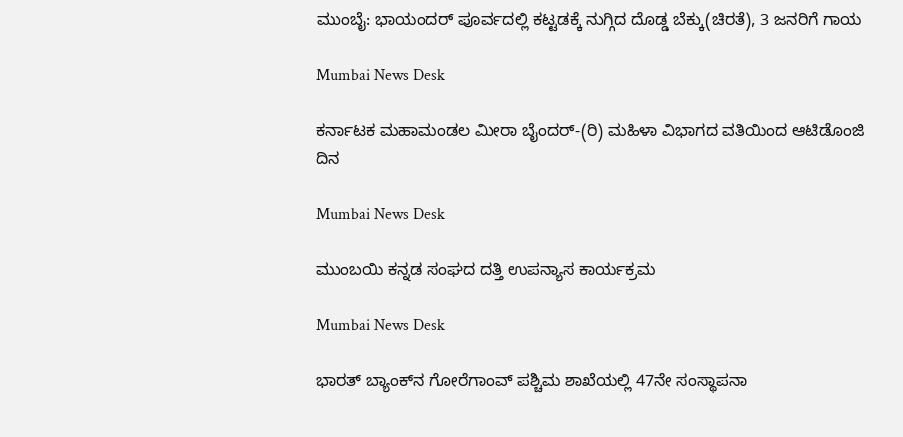ಮುಂಬೈ: ಭಾಯಂದರ್ ಪೂರ್ವದಲ್ಲಿ ಕಟ್ಟಡಕ್ಕೆ ನುಗ್ಗಿದ ದೊಡ್ಡ ಬೆಕ್ಕು(ಚಿರತೆ), 3 ಜನರಿಗೆ ಗಾಯ

Mumbai News Desk

ಕರ್ನಾಟಕ ಮಹಾಮಂಡಲ ಮೀರಾ ಬೈಂದರ್-(ರಿ) ಮಹಿಳಾ ವಿಭಾಗದ ವತಿಯಿಂದ ಆಟಿಡೊಂಜಿ ದಿನ

Mumbai News Desk

ಮುಂಬಯಿ ಕನ್ನಡ ಸಂಘದ ದತ್ತಿ ಉಪನ್ಯಾಸ ಕಾರ್ಯಕ್ರಮ

Mumbai News Desk

ಭಾರತ್ ಬ್ಯಾಂಕ್‌ನ ಗೋರೆಗಾಂವ್ ಪಶ್ಚಿಮ ಶಾಖೆಯಲ್ಲಿ 47ನೇ ಸಂಸ್ಥಾಪನಾ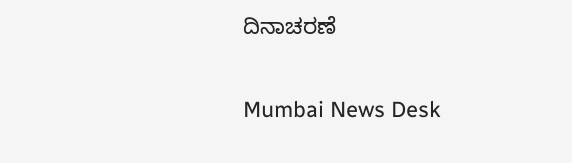ದಿನಾಚರಣೆ

Mumbai News Desk